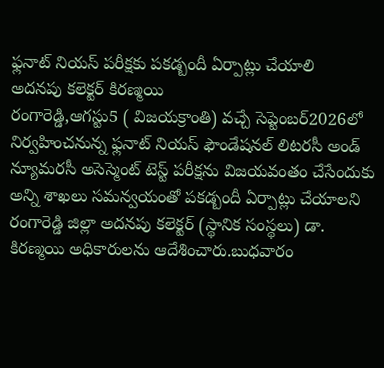ఫ్లనాట్ నియస్ పరీక్షకు పకడ్బందీ ఏర్పాట్లు చేయాలి
అదనపు కలెక్టర్ కిరణ్మయి
రంగారెడ్డి,ఆగస్టు5 ( విజయక్రాంతి) వచ్చే సెప్టెంబర్2026లో నిర్వహించనున్న ఫ్లనాట్ నియస్ ఫౌండేషనల్ లిటరసీ అండ్ న్యూమరసీ అసెస్మెంట్ టెస్ట్ పరీక్షను విజయవంతం చేసేందుకు అన్ని శాఖలు సమన్వయంతో పకడ్బందీ ఏర్పాట్లు చేయాలని రంగారెడ్డి జిల్లా అదనపు కలెక్టర్ (స్థానిక సంస్థలు) డా. కిరణ్మయి అధికారులను ఆదేశించారు.బుధవారం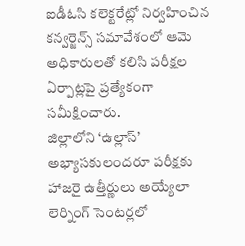ఐడీఓసి కలెక్టరేట్లో నిర్వహించిన కన్వర్జెన్స్ సమావేశంలో ఆమె అధికారులతో కలిసి పరీక్షల ఏర్పాట్లపై ప్రత్యేకంగా సమీక్షించారు.
జిల్లాలోని ‘ఉల్లాస్’ అభ్యాసకులందరూ పరీక్షకు హాజరై ఉత్తీర్ణులు అయ్యేలా లెర్నింగ్ సెంటర్లలో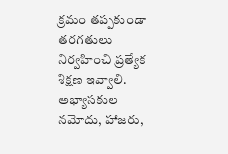క్రమం తప్పకుండా తరగతులు నిర్వహించి ప్రత్యేక శిక్షణ ఇవ్వాలి. అభ్యాసకుల నమోదు, హాజరు,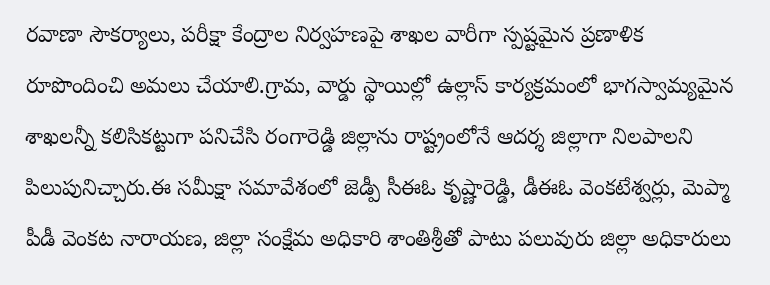రవాణా సౌకర్యాలు, పరీక్షా కేంద్రాల నిర్వహణపై శాఖల వారీగా స్పష్టమైన ప్రణాళిక రూపొందించి అమలు చేయాలి.గ్రామ, వార్డు స్థాయిల్లో ఉల్లాస్ కార్యక్రమంలో భాగస్వామ్యమైన శాఖలన్నీ కలిసికట్టుగా పనిచేసి రంగారెడ్డి జిల్లాను రాష్ట్రంలోనే ఆదర్శ జిల్లాగా నిలపాలని పిలుపునిచ్చారు.ఈ సమీక్షా సమావేశంలో జెడ్పీ సీఈఓ కృష్ణారెడ్డి, డీఈఓ వెంకటేశ్వర్లు, మెప్మా పీడీ వెంకట నారాయణ, జిల్లా సంక్షేమ అధికారి శాంతిశ్రీతో పాటు పలువురు జిల్లా అధికారులు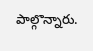పాల్గొన్నారు.